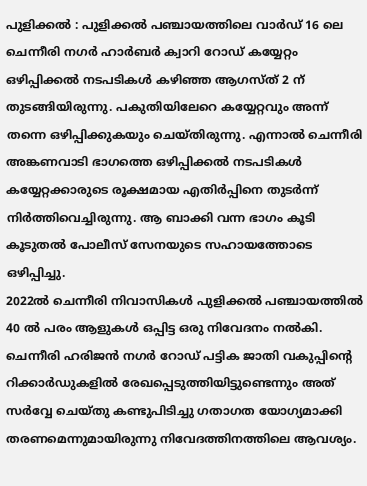പുളിക്കൽ : പുളിക്കൽ പഞ്ചായത്തിലെ വാർഡ് 16 ലെ ചെന്നീരി നഗർ ഹാർബർ ക്വാറി റോഡ് കയ്യേറ്റം ഒഴിപ്പിക്കൽ നടപടികൾ കഴിഞ്ഞ ആഗസ്ത് 2 ന് തുടങ്ങിയിരുന്നു. പകുതിയിലേറെ കയ്യേറ്റവും അന്ന് തന്നെ ഒഴിപ്പിക്കുകയും ചെയ്തിരുന്നു. എന്നാൽ ചെന്നീരി അങ്കണവാടി ഭാഗത്തെ ഒഴിപ്പിക്കൽ നടപടികൾ കയ്യേറ്റക്കാരുടെ രൂക്ഷമായ എതിർപ്പിനെ തുടർന്ന് നിർത്തിവെച്ചിരുന്നു. ആ ബാക്കി വന്ന ഭാഗം കൂടി കൂടുതൽ പോലീസ് സേനയുടെ സഹായത്തോടെ ഒഴിപ്പിച്ചു.
2022ൽ ചെന്നീരി നിവാസികൾ പുളിക്കൽ പഞ്ചായത്തിൽ 40 ൽ പരം ആളുകൾ ഒപ്പിട്ട ഒരു നിവേദനം നൽകി. ചെന്നീരി ഹരിജൻ നഗർ റോഡ് പട്ടിക ജാതി വകുപ്പിന്റെ റിക്കാർഡുകളിൽ രേഖപ്പെടുത്തിയിട്ടുണ്ടെന്നും അത് സർവ്വേ ചെയ്തു കണ്ടുപിടിച്ചു ഗതാഗത യോഗ്യമാക്കി തരണമെന്നുമായിരുന്നു നിവേദത്തിനത്തിലെ ആവശ്യം.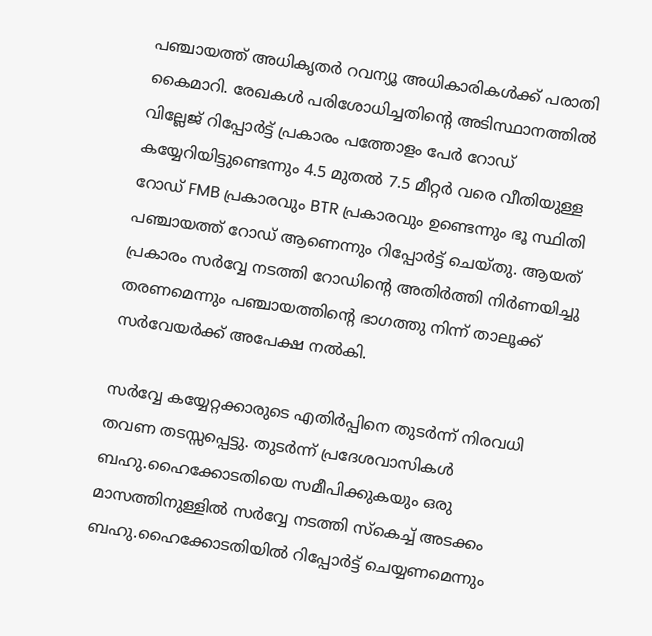പഞ്ചായത്ത് അധികൃതർ റവന്യൂ അധികാരികൾക്ക് പരാതി കൈമാറി. രേഖകൾ പരിശോധിച്ചതിന്റെ അടിസ്ഥാനത്തിൽ വില്ലേജ് റിപ്പോർട്ട് പ്രകാരം പത്തോളം പേർ റോഡ് കയ്യേറിയിട്ടുണ്ടെന്നും 4.5 മുതൽ 7.5 മീറ്റർ വരെ വീതിയുള്ള റോഡ് FMB പ്രകാരവും BTR പ്രകാരവും ഉണ്ടെന്നും ഭൂ സ്ഥിതി പഞ്ചായത്ത് റോഡ് ആണെന്നും റിപ്പോർട്ട് ചെയ്തു. ആയത് പ്രകാരം സർവ്വേ നടത്തി റോഡിന്റെ അതിർത്തി നിർണയിച്ചു തരണമെന്നും പഞ്ചായത്തിന്റെ ഭാഗത്തു നിന്ന് താലൂക്ക് സർവേയർക്ക് അപേക്ഷ നൽകി.

സർവ്വേ കയ്യേറ്റക്കാരുടെ എതിർപ്പിനെ തുടർന്ന് നിരവധി തവണ തടസ്സപ്പെട്ടു. തുടർന്ന് പ്രദേശവാസികൾ ബഹു.ഹൈക്കോടതിയെ സമീപിക്കുകയും ഒരു മാസത്തിനുള്ളിൽ സർവ്വേ നടത്തി സ്കെച്ച് അടക്കം ബഹു.ഹൈക്കോടതിയിൽ റിപ്പോർട്ട് ചെയ്യണമെന്നും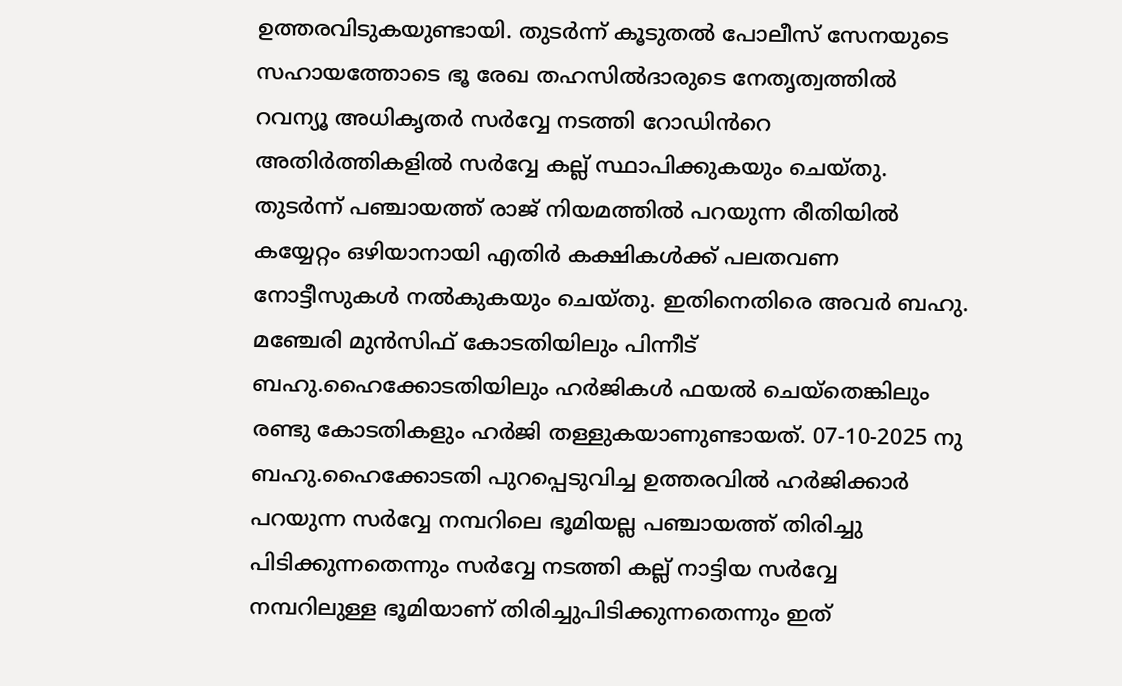ഉത്തരവിടുകയുണ്ടായി. തുടർന്ന് കൂടുതൽ പോലീസ് സേനയുടെ സഹായത്തോടെ ഭൂ രേഖ തഹസിൽദാരുടെ നേതൃത്വത്തിൽ റവന്യൂ അധികൃതർ സർവ്വേ നടത്തി റോഡിൻറെ അതിർത്തികളിൽ സർവ്വേ കല്ല് സ്ഥാപിക്കുകയും ചെയ്തു. തുടർന്ന് പഞ്ചായത്ത് രാജ് നിയമത്തിൽ പറയുന്ന രീതിയിൽ കയ്യേറ്റം ഒഴിയാനായി എതിർ കക്ഷികൾക്ക് പലതവണ നോട്ടീസുകൾ നൽകുകയും ചെയ്തു. ഇതിനെതിരെ അവർ ബഹു. മഞ്ചേരി മുൻസിഫ് കോടതിയിലും പിന്നീട് ബഹു.ഹൈക്കോടതിയിലും ഹർജികൾ ഫയൽ ചെയ്തെങ്കിലും രണ്ടു കോടതികളും ഹർജി തള്ളുകയാണുണ്ടായത്. 07-10-2025 നു ബഹു.ഹൈക്കോടതി പുറപ്പെടുവിച്ച ഉത്തരവിൽ ഹർജിക്കാർ പറയുന്ന സർവ്വേ നമ്പറിലെ ഭൂമിയല്ല പഞ്ചായത്ത് തിരിച്ചു പിടിക്കുന്നതെന്നും സർവ്വേ നടത്തി കല്ല് നാട്ടിയ സർവ്വേ നമ്പറിലുള്ള ഭൂമിയാണ് തിരിച്ചുപിടിക്കുന്നതെന്നും ഇത്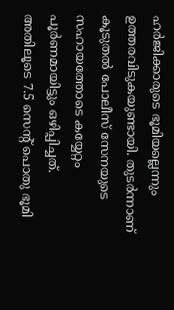ഹർജിക്കാരുടെ ഭൂമിയല്ലെന്നും ഉത്തരവിടുകയുണ്ടായി. തുടർന്നാണ് കൂടുതൽ പോലീസ് സേനയുടെ സഹായത്തോടെ കയ്യേറ്റം പൂർണമായിട്ടും ഒഴിപ്പിച്ചത്. അതിലൂടെ 7.5 സെന്റ് പൊതു ഭൂമി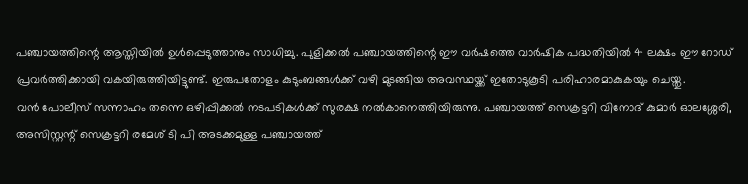പഞ്ചായത്തിന്റെ ആസ്തിയിൽ ഉൾപ്പെടുത്താനും സാധിച്ചു. പുളിക്കൽ പഞ്ചായത്തിന്റെ ഈ വർഷത്തെ വാർഷിക പദ്ധതിയിൽ 4 ലക്ഷം ഈ റോഡ് പ്രവർത്തിക്കായി വകയിരുത്തിയിട്ടുണ്ട്. ഇരുപതോളം കുടുംബങ്ങൾക്ക് വഴി മുടങ്ങിയ അവസ്ഥയ്ക്ക് ഇതോടുകൂടി പരിഹാരമാകുകയും ചെയ്തു.
വൻ പോലീസ് സന്നാഹം തന്നെ ഒഴിപ്പിക്കൽ നടപടികൾക്ക് സുരക്ഷ നൽകാനെത്തിയിരുന്നു. പഞ്ചായത്ത് സെക്രട്ടറി വിനോദ് കുമാർ ഓലശ്ശേരി, അസിസ്റ്റന്റ് സെക്രട്ടറി രമേശ് ടി പി അടക്കമുള്ള പഞ്ചായത്ത്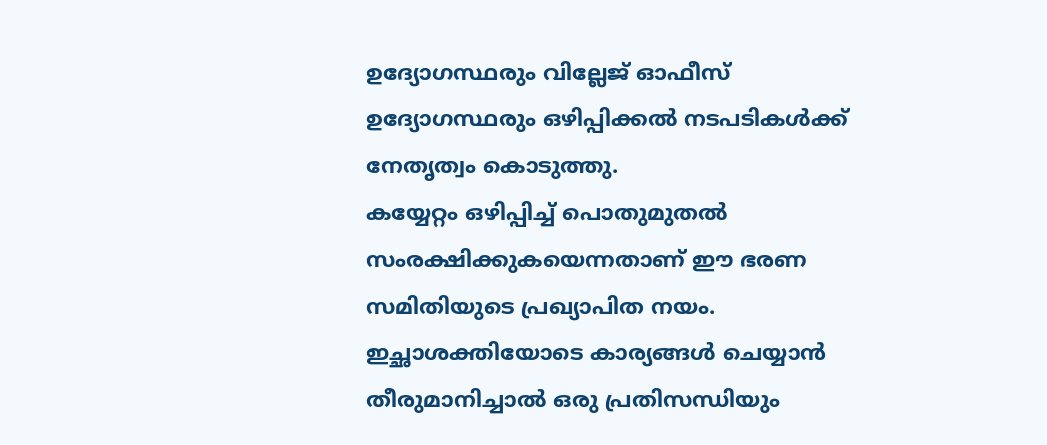ഉദ്യോഗസ്ഥരും വില്ലേജ് ഓഫീസ് ഉദ്യോഗസ്ഥരും ഒഴിപ്പിക്കൽ നടപടികൾക്ക് നേതൃത്വം കൊടുത്തു.
കയ്യേറ്റം ഒഴിപ്പിച്ച് പൊതുമുതൽ സംരക്ഷിക്കുകയെന്നതാണ് ഈ ഭരണ സമിതിയുടെ പ്രഖ്യാപിത നയം. ഇച്ഛാശക്തിയോടെ കാര്യങ്ങൾ ചെയ്യാൻ തീരുമാനിച്ചാൽ ഒരു പ്രതിസന്ധിയും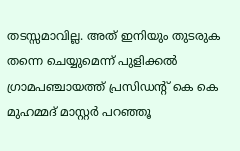തടസ്സമാവില്ല. അത് ഇനിയും തുടരുക തന്നെ ചെയ്യുമെന്ന് പുളിക്കൽ ഗ്രാമപഞ്ചായത്ത് പ്രസിഡന്റ് കെ കെ മുഹമ്മദ് മാസ്റ്റർ പറഞ്ഞൂ